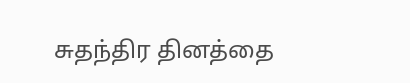சுதந்திர தினத்தை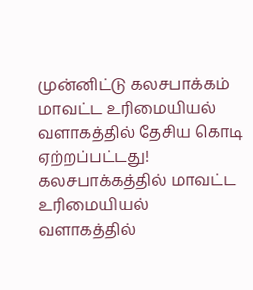முன்னிட்டு கலசபாக்கம் மாவட்ட உரிமையியல் வளாகத்தில் தேசிய கொடி ஏற்றப்பட்டது!
கலசபாக்கத்தில் மாவட்ட உரிமையியல் வளாகத்தில்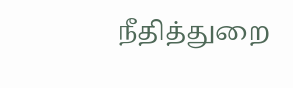நீதித்துறை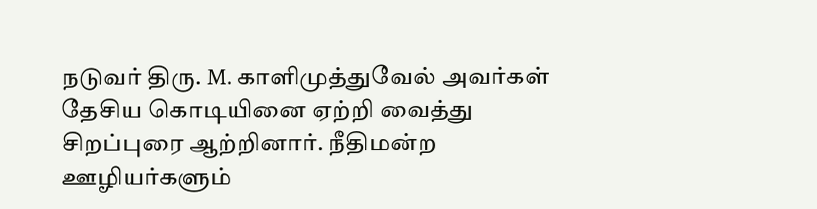நடுவர் திரு. M. காளிமுத்துவேல் அவர்கள் தேசிய கொடியினை ஏற்றி வைத்து சிறப்புரை ஆற்றினார். நீதிமன்ற ஊழியர்களும்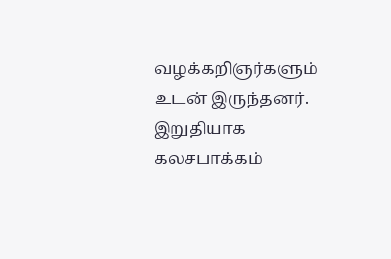வழக்கறிஞர்களும் உடன் இருந்தனர். இறுதியாக கலசபாக்கம்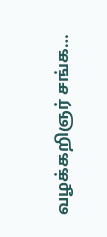வழக்கறிஞர் சங்க…